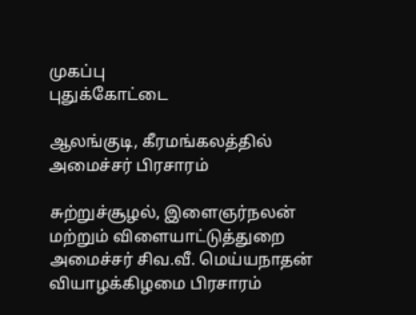முகப்பு
புதுக்கோட்டை

ஆலங்குடி, கீரமங்கலத்தில் அமைச்சர் பிரசாரம்

சுற்றுச்சூழல், இளைஞர்நலன் மற்றும் விளையாட்டுத்துறை அமைச்சர் சிவ.வீ. மெய்யநாதன் வியாழக்கிழமை பிரசாரம்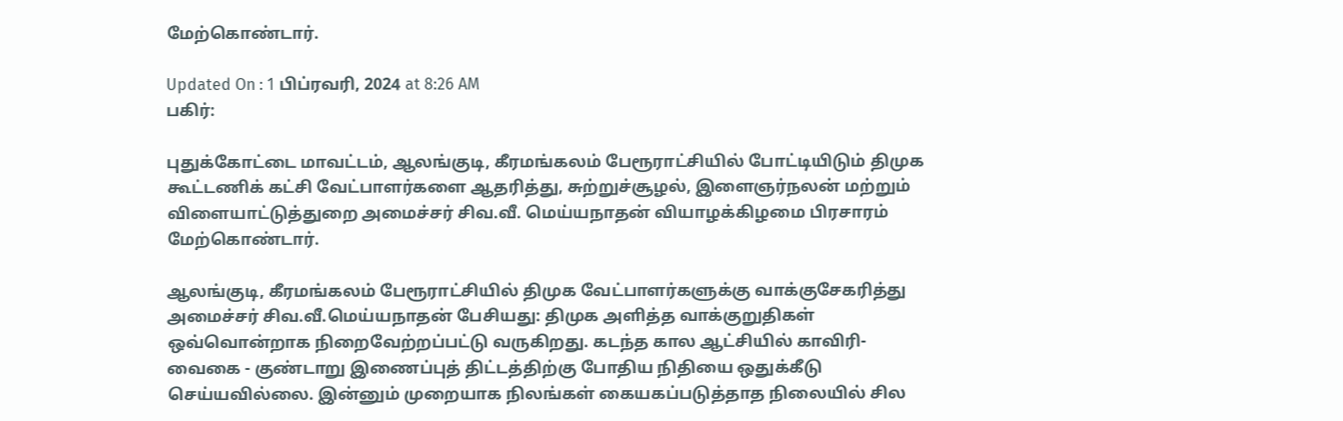மேற்கொண்டார்.

Updated On : 1 பிப்ரவரி, 2024 at 8:26 AM
பகிர்:

புதுக்கோட்டை மாவட்டம், ஆலங்குடி, கீரமங்கலம் பேரூராட்சியில் போட்டியிடும் திமுக கூட்டணிக் கட்சி வேட்பாளர்களை ஆதரித்து, சுற்றுச்சூழல், இளைஞர்நலன் மற்றும் விளையாட்டுத்துறை அமைச்சர் சிவ.வீ. மெய்யநாதன் வியாழக்கிழமை பிரசாரம் மேற்கொண்டார்.

ஆலங்குடி, கீரமங்கலம் பேரூராட்சியில் திமுக வேட்பாளர்களுக்கு வாக்குசேகரித்து அமைச்சர் சிவ.வீ.மெய்யநாதன் பேசியது: திமுக அளித்த வாக்குறுதிகள் ஒவ்வொன்றாக நிறைவேற்றப்பட்டு வருகிறது. கடந்த கால ஆட்சியில் காவிரி-வைகை - குண்டாறு இணைப்புத் திட்டத்திற்கு போதிய நிதியை ஒதுக்கீடு செய்யவில்லை. இன்னும் முறையாக நிலங்கள் கையகப்படுத்தாத நிலையில் சில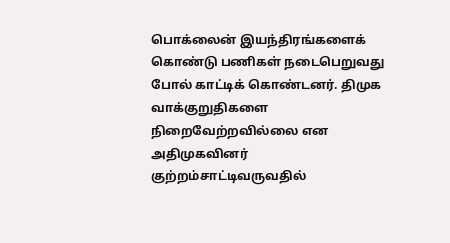பொக்லைன் இயந்திரங்களைக் கொண்டு பணிகள் நடைபெறுவது போல் காட்டிக் கொண்டனர். திமுக வாக்குறுதிகளை நிறைவேற்றவில்லை என அதிமுகவினர் குற்றம்சாட்டிவருவதில்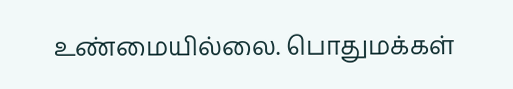உண்மையில்லை. பொதுமக்கள்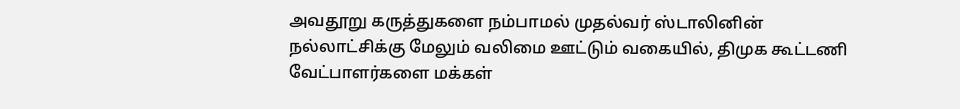அவதூறு கருத்துகளை நம்பாமல் முதல்வர் ஸ்டாலினின் நல்லாட்சிக்கு மேலும் வலிமை ஊட்டும் வகையில், திமுக கூட்டணி வேட்பாளர்களை மக்கள்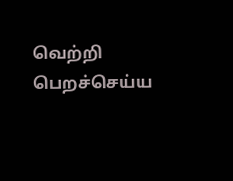வெற்றி பெறச்செய்ய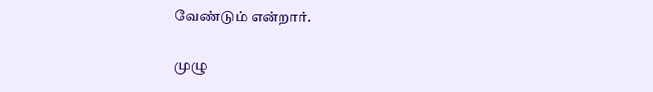வேண்டும் என்றார்.

முழு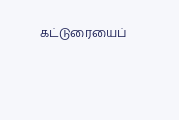கட்டுரையைப்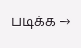படிக்க →